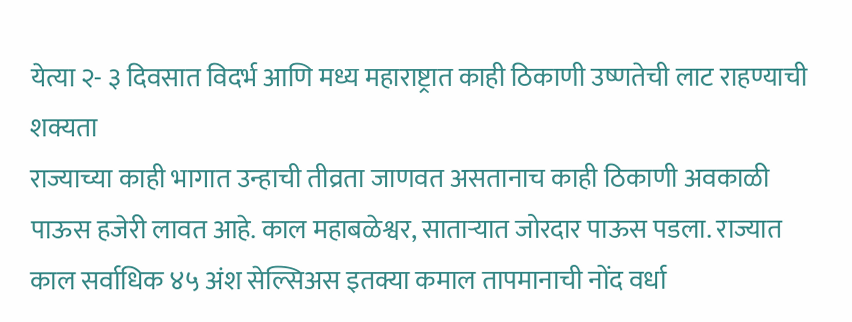येत्या २- ३ दिवसात विदर्भ आणि मध्य महाराष्ट्रात काही ठिकाणी उष्णतेची लाट राहण्याची शक्यता
राज्याच्या काही भागात उन्हाची तीव्रता जाणवत असतानाच काही ठिकाणी अवकाळी पाऊस हजेरी लावत आहे. काल महाबळेश्वर, साताऱ्यात जोरदार पाऊस पडला. राज्यात काल सर्वाधिक ४५ अंश सेल्सिअस इतक्या कमाल तापमानाची नोंद वर्धा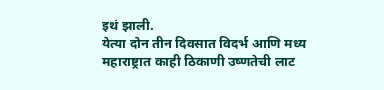इथं झाली.
येत्या दोन तीन दिवसात विदर्भ आणि मध्य महाराष्ट्रात काही ठिकाणी उष्णतेची लाट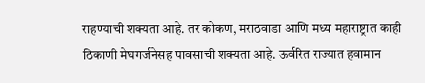राहण्याची शक्यता आहे. तर कोकण, मराठवाडा आणि मध्य महाराष्ट्रात काही ठिकाणी मेघगर्जनेसह पावसाची शक्यता आहे. ऊर्वरित राज्यात हवामान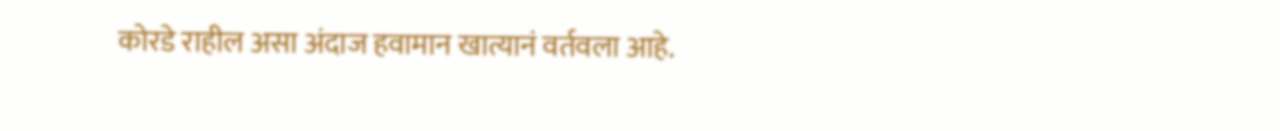कोरडे राहील असा अंदाज हवामान खात्यानं वर्तवला आहे.